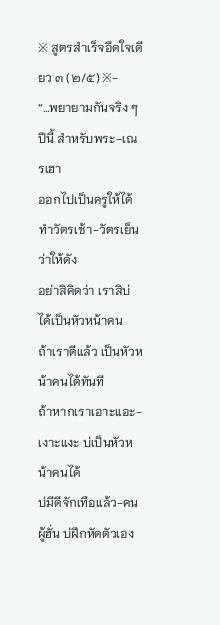※ สูตรสำเร็จอึดใจเดียว ๓ (๒/๕) ※-
“…พยายามกันจริง ๆ ปีนี้ สำหรับพระ-เณรเฮา
ออกไปเป็นครูให้ได้
ทำวัตรเช้า-วัตรเย็น ว่าให้ดัง
อย่าสิคิดว่า เราสิบ่ได้เป็นหัวหน้าคน
ถ้าเราดีแล้ว เป็นหัวหน้าคนได้ทันที
ถ้าหากเราเอาะแอะ-เงาะแงะ บ่เป็นหัวหน้าคนได้
บ่มีดีจักเทือแล้ว-คนผู้ฮั่น บ่ฝึกหัดตัวเอง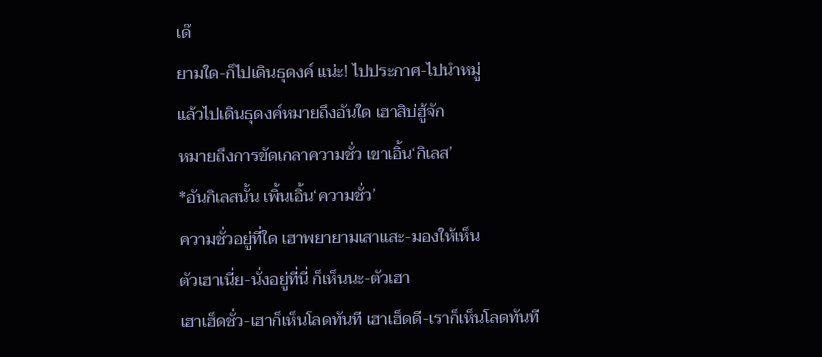เด๊
ยามใด-ก็ไปเดินธุดงค์ แน่ะ! ไปประกาศ-ไปนำหมู่
แล้วไปเดินธุดงค์หมายถึงอันใด เฮาสิบ่ฮู้จัก
หมายถึงการขัดเกลาความชั่ว เขาเอิ้น‘กิเลส’
*อันกิเลสนั้น เพิ้นเอิ้น‘ความชั่ว’
ความชั่วอยู่ที่ใด เฮาพยายามเสาแสะ-มองให้เห็น
ตัวเฮาเนี่ย-นั่งอยู่ที่นี่ ก็เห็นนะ-ตัวเฮา
เฮาเฮ็ดชั่ว-เฮาก็เห็นโลดทันที เฮาเฮ็ดดี-เราก็เห็นโลดทันที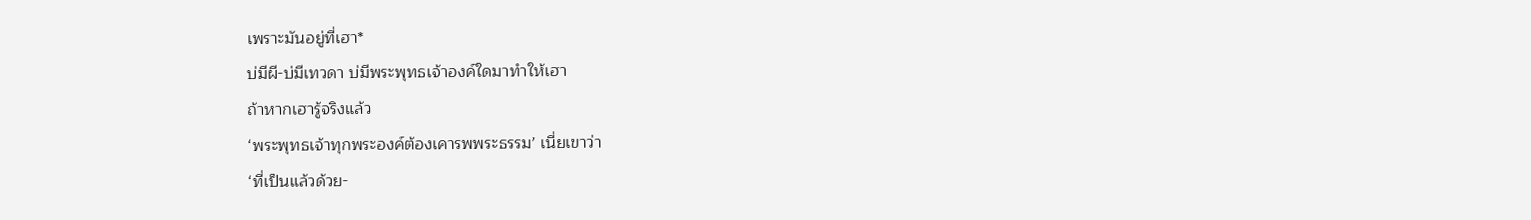เพราะมันอยู่ที่เฮา*
บ่มีผี-บ่มีเทวดา บ่มีพระพุทธเจ้าองค์ใดมาทำให้เฮา
ถ้าหากเฮารู้จริงแล้ว
‘พระพุทธเจ้าทุกพระองค์ต้องเคารพพระธรรม’ เนี่ยเขาว่า
‘ที่เป็นแล้วด้วย-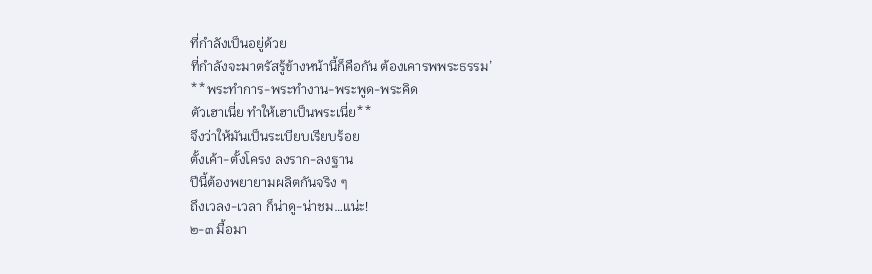ที่กำลังเป็นอยู่ด้วย
ที่กำลังจะมาตรัสรู้ข้างหน้านี้ก็คือกัน ต้องเคารพพระธรรม’
**พระทำการ-พระทำงาน-พระพูด-พระคิด
ตัวเฮาเนี่ย ทำให้เฮาเป็นพระเนี่ย**
จึงว่าให้มันเป็นระเบียบเรียบร้อย
ตั้งเค้า-ตั้งโครง ลงราก-ลงฐาน
ปีนี้ต้องพยายามผลิตกันจริง ๆ
ถึงเวลง-เวลา ก็น่าดู-น่าชม…แน่ะ!
๒-๓ มื้อมา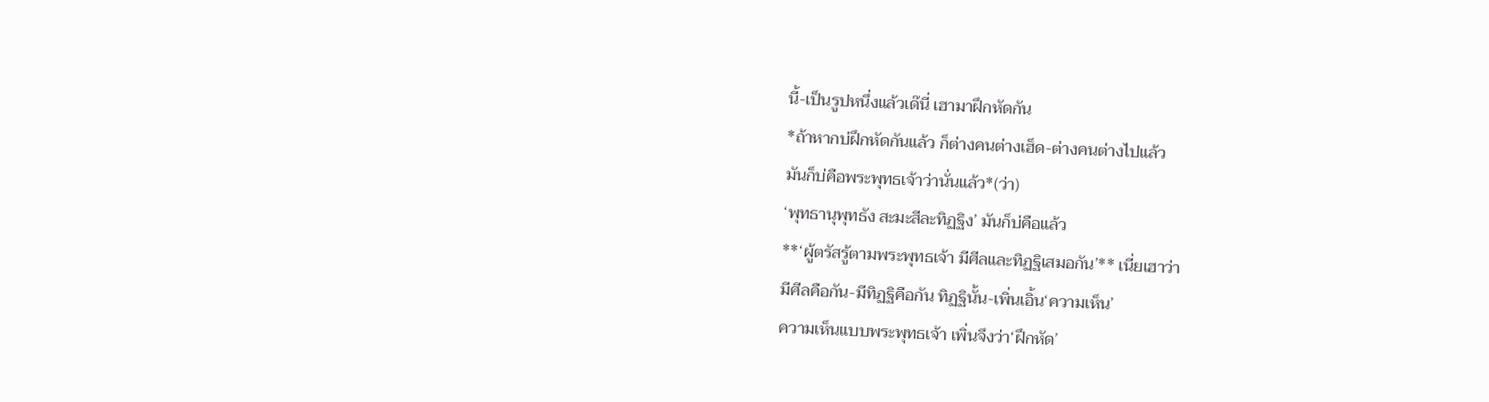นี้-เป็นรูปหนึ่งแล้วเด๊นี่ เฮามาฝึกหัดกัน
*ถ้าหากบ่ฝึกหัดกันแล้ว ก็ต่างคนต่างเฮ็ด-ต่างคนต่างไปแล้ว
มันก็บ่คือพระพุทธเจ้าว่านั่นแล้ว*(ว่า)
‘พุทธานุพุทธัง สะมะสีละทิฏฐิง’ มันก็บ่คือแล้ว
**‘ผู้ตรัสรู้ตามพระพุทธเจ้า มีศีลและทิฏฐิเสมอกัน’** เนี่ยเฮาว่า
มีศีลคือกัน-มีทิฏฐิคือกัน ทิฏฐินั้น-เพิ่นเอิ้น‘ความเห็น’
ความเห็นแบบพระพุทธเจ้า เพิ่นจึงว่า‘ฝึกหัด’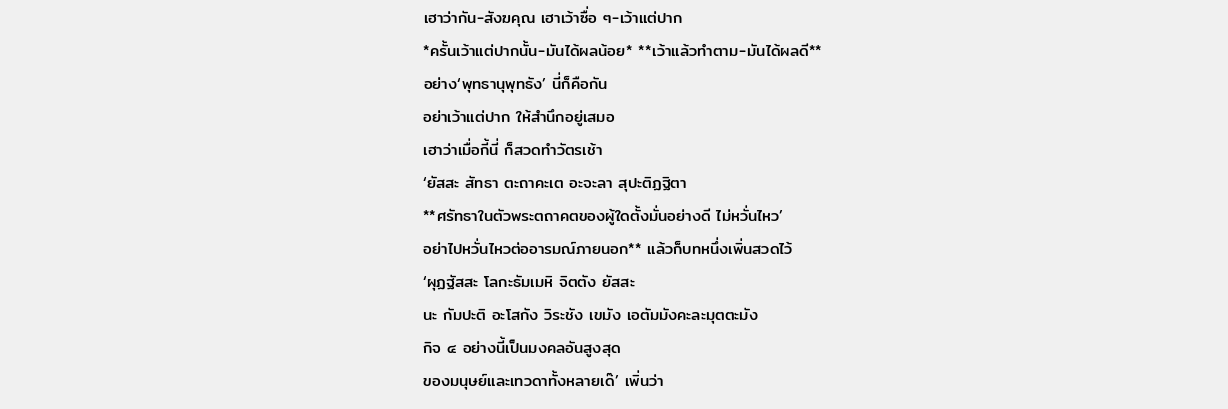เฮาว่ากัน-สังฆคุณ เฮาเว้าซื่อ ๆ-เว้าแต่ปาก
*ครั้นเว้าแต่ปากนั้น-มันได้ผลน้อย* **เว้าแล้วทำตาม-มันได้ผลดี**
อย่าง‘พุทธานุพุทธัง’ นี่ก็คือกัน
อย่าเว้าแต่ปาก ให้สำนึกอยู่เสมอ
เฮาว่าเมื่อกี้นี่ ก็สวดทำวัตรเช้า
‘ยัสสะ สัทธา ตะถาคะเต อะจะลา สุปะติฏฐิตา
**ศรัทธาในตัวพระตถาคตของผู้ใดตั้งมั่นอย่างดี ไม่หวั่นไหว’
อย่าไปหวั่นไหวต่ออารมณ์ภายนอก** แล้วก็บทหนึ่งเพิ่นสวดไว้
‘ผุฏฐัสสะ โลกะธัมเมหิ จิตตัง ยัสสะ
นะ กัมปะติ อะโสกัง วิระชัง เขมัง เอตัมมังคะละมุตตะมัง
กิจ ๔ อย่างนี้เป็นมงคลอันสูงสุด
ของมนุษย์และเทวดาทั้งหลายเด๊’ เพิ่นว่า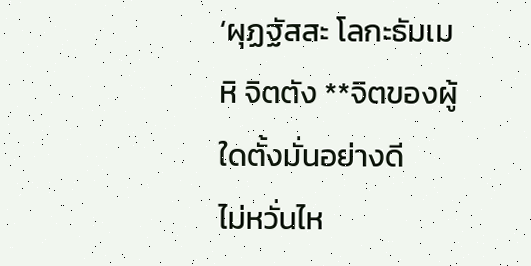‘ผุฏฐัสสะ โลกะธัมเมหิ จิตตัง **จิตของผู้ใดตั้งมั่นอย่างดี
ไม่หวั่นไห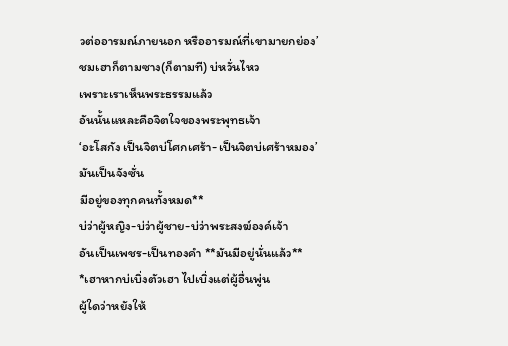วต่ออารมณ์ภายนอก หรืออารมณ์ที่เขามายกย่อง’
ชมเฮาก็ตามซาง(ก็ตามที) บ่หวั่นไหว
เพราะเราเห็นพระธรรมแล้ว
อันนั้นแหละคือจิตใจของพระพุทธเจ้า
‘อะโสกัง เป็นจิตบ่โศกเศร้า-เป็นจิตบ่เศร้าหมอง’ มันเป็นจังซั่น
มีอยู่ของทุกคนทั้งหมด**
บ่ว่าผู้หญิง-บ่ว่าผู้ชาย-บ่ว่าพระสงฆ์องค์เจ้า
อันเป็นเพชร-เป็นทองคำ **มันมีอยู่นั่นแล้ว**
*เฮาหากบ่เบิ่งตัวเฮา ไปเบิ่งแต่ผู้อื่นพู่น
ผู้ใดว่าหยังให้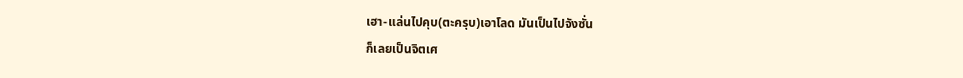เฮา-แล่นไปคุบ(ตะครุบ)เอาโลด มันเป็นไปจังซั่น
ก็เลยเป็นจิตเศ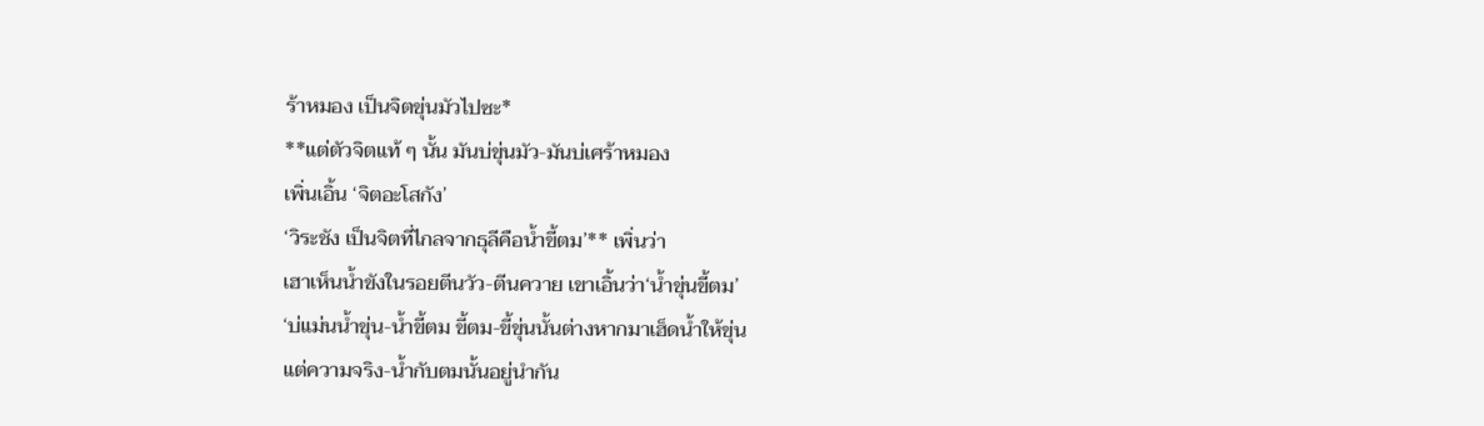ร้าหมอง เป็นจิตขุ่นมัวไปซะ*
**แต่ตัวจิตแท้ ๆ นั้น มันบ่ขุ่นมัว-มันบ่เศร้าหมอง
เพิ่นเอิ้น ‘จิตอะโสกัง’
‘วิระชัง เป็นจิตที่ไกลจากธุลีคือน้ำขี้ตม’** เพิ่นว่า
เฮาเห็นน้ำขังในรอยตีนวัว-ตีนควาย เขาเอิ้นว่า‘น้ำขุ่นขี้ตม’
‘บ่แม่นน้ำขุ่น-น้ำขี้ตม ขี้ตม-ขี้ขุ่นนั้นต่างหากมาเฮ็ดน้ำให้ขุ่น
แต่ความจริง-น้ำกับตมนั้นอยู่นำกัน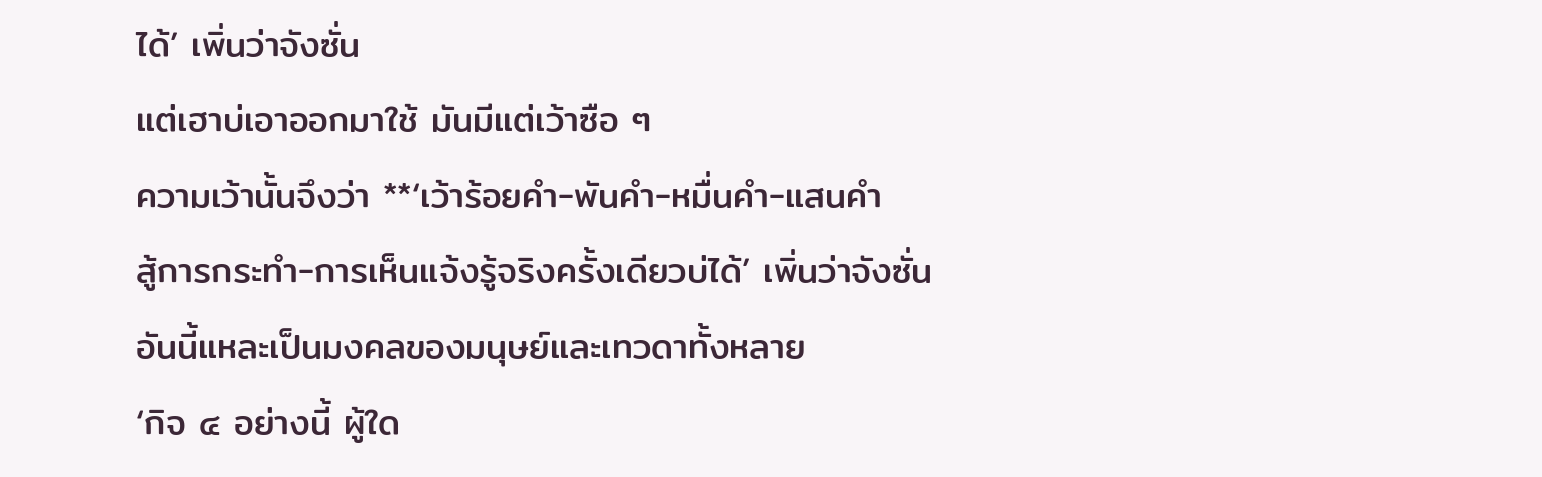ได้’ เพิ่นว่าจังซั่น
แต่เฮาบ่เอาออกมาใช้ มันมีแต่เว้าซือ ๆ
ความเว้านั้นจึงว่า **‘เว้าร้อยคำ-พันคำ-หมื่นคำ-แสนคำ
สู้การกระทำ-การเห็นแจ้งรู้จริงครั้งเดียวบ่ได้’ เพิ่นว่าจังซั่น
อันนี้แหละเป็นมงคลของมนุษย์และเทวดาทั้งหลาย
‘กิจ ๔ อย่างนี้ ผู้ใด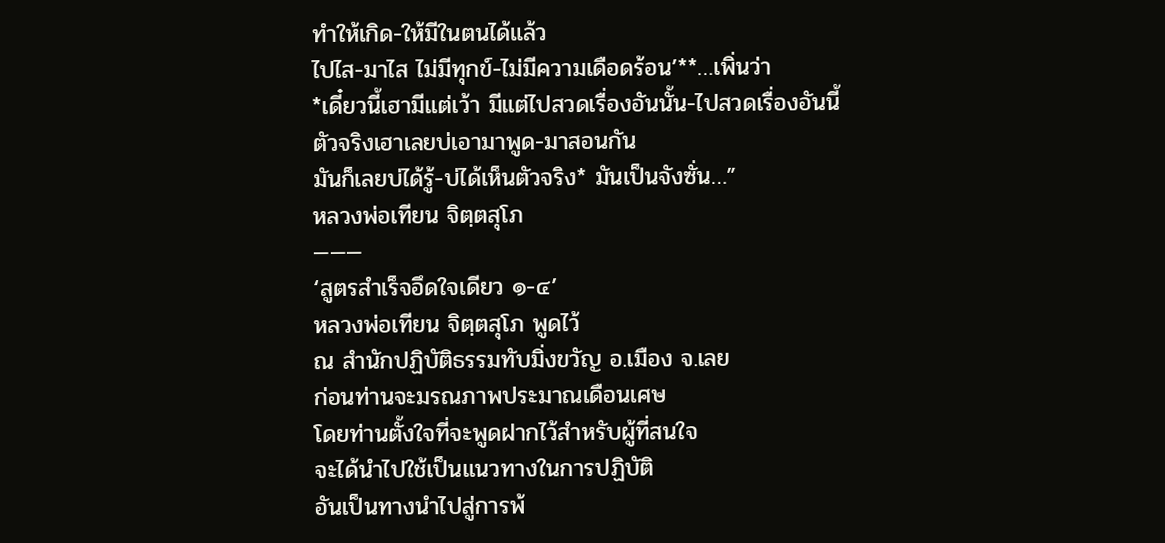ทำให้เกิด-ให้มีในตนได้แล้ว
ไปไส-มาไส ไม่มีทุกข์-ไม่มีความเดือดร้อน’**…เพิ่นว่า
*เดี๋ยวนี้เฮามีแต่เว้า มีแต่ไปสวดเรื่องอันนั้น-ไปสวดเรื่องอันนี้
ตัวจริงเฮาเลยบ่เอามาพูด-มาสอนกัน
มันก็เลยบ่ได้รู้-บ่ได้เห็นตัวจริง* มันเป็นจังซั่น…”
หลวงพ่อเทียน จิตฺตสุโภ
———
‘สูตรสำเร็จอึดใจเดียว ๑-๔’
หลวงพ่อเทียน จิตฺตสุโภ พูดไว้
ณ สำนักปฏิบัติธรรมทับมิ่งขวัญ อ.เมือง จ.เลย
ก่อนท่านจะมรณภาพประมาณเดือนเศษ
โดยท่านตั้งใจที่จะพูดฝากไว้สำหรับผู้ที่สนใจ
จะได้นำไปใช้เป็นแนวทางในการปฏิบัติ
อันเป็นทางนำไปสู่การพ้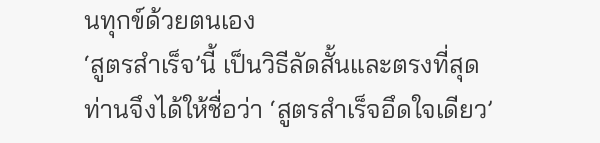นทุกข์ด้วยตนเอง
‘สูตรสำเร็จ’นี้ เป็นวิธีลัดสั้นและตรงที่สุด
ท่านจึงได้ให้ชื่อว่า ‘สูตรสำเร็จอึดใจเดียว’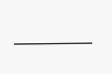———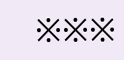※※※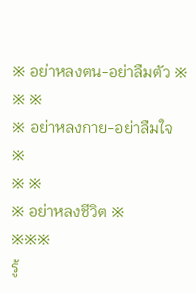※ อย่าหลงตน-อย่าลืมตัว ※
※ ※
※ อย่าหลงกาย-อย่าลืมใจ ※
※ ※
※ อย่าหลงชีวิต ※
※※※
รู้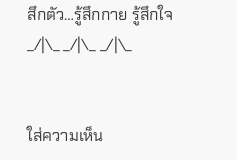สึกตัว…รู้สึกกาย รู้สึกใจ
_/|\_ _/|\_ _/|\_


ใส่ความเห็น